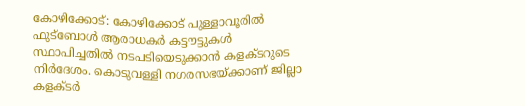കോഴിക്കോട്: കോഴിക്കോട് പുള്ളാവൂരിൽ ഫുട്‌ബോൾ ആരാധകർ കട്ടൗട്ടുകൾ സ്ഥാപിച്ചതിൽ നടപടിയെടുക്കാൻ കളക്ടറുടെ നിർദേശം. കൊടുവള്ളി നഗരസഭയ്ക്കാണ് ജില്ലാ കളക്ടർ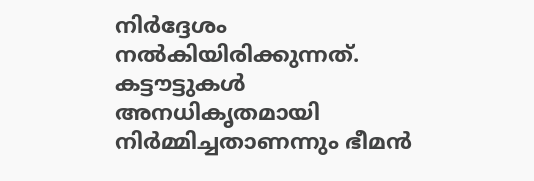നിർദ്ദേശം നൽകിയിരിക്കുന്നത്. കട്ടൗട്ടുകൾ അനധികൃതമായി നിർമ്മിച്ചതാണന്നും ഭീമൻ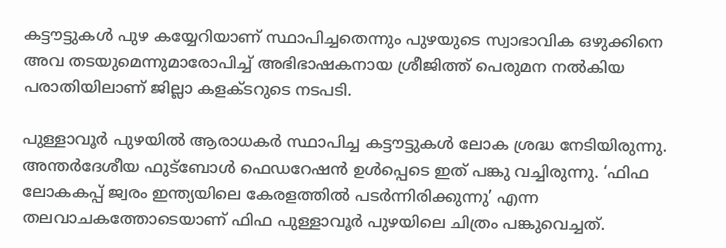കട്ടൗട്ടുകൾ പുഴ കയ്യേറിയാണ് സ്ഥാപിച്ചതെന്നും പുഴയുടെ സ്വാഭാവിക ഒഴുക്കിനെ അവ തടയുമെന്നുമാരോപിച്ച് അഭിഭാഷകനായ ശ്രീജിത്ത് പെരുമന നൽകിയ പരാതിയിലാണ് ജില്ലാ കളക്ടറുടെ നടപടി.

പുള്ളാവൂർ പുഴയിൽ ആരാധകർ സ്ഥാപിച്ച കട്ടൗട്ടുകൾ ലോക ശ്രദ്ധ നേടിയിരുന്നു. അന്തർദേശീയ ഫുട്‌ബോൾ ഫെഡറേഷൻ ഉൾപ്പെടെ ഇത് പങ്കു വച്ചിരുന്നു. ‘ഫിഫ ലോകകപ്പ് ജ്വരം ഇന്ത്യയിലെ കേരളത്തിൽ പടർന്നിരിക്കുന്നു’ എന്ന തലവാചകത്തോടെയാണ് ഫിഫ പുള്ളാവൂർ പുഴയിലെ ചിത്രം പങ്കുവെച്ചത്.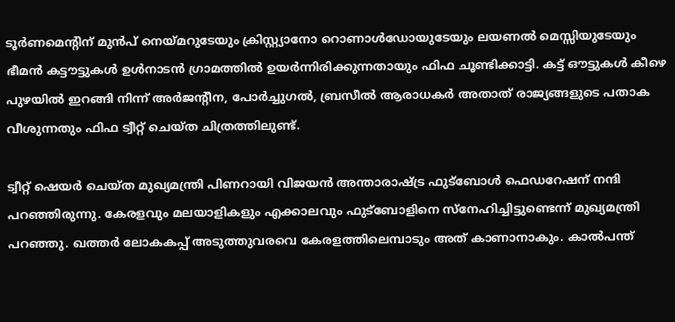ടൂർണമെന്റിന് മുൻപ് നെയ്മറുടേയും ക്രിസ്റ്റ്യാനോ റൊണാൾഡോയുടേയും ലയണൽ മെസ്സിയുടേയും ഭീമൻ കട്ടൗട്ടുകൾ ഉൾനാടൻ ഗ്രാമത്തിൽ ഉയർന്നിരിക്കുന്നതായും ഫിഫ ചൂണ്ടിക്കാട്ടി. കട്ട് ഔട്ടുകൾ കീഴെ പുഴയിൽ ഇറങ്ങി നിന്ന് അർജന്റീന, പോർച്ചുഗൽ, ബ്രസീൽ ആരാധകർ അതാത് രാജ്യങ്ങളുടെ പതാക വീശുന്നതും ഫിഫ ട്വീറ്റ് ചെയ്ത ചിത്രത്തിലുണ്ട്.

ട്വീറ്റ് ഷെയർ ചെയ്ത മുഖ്യമന്ത്രി പിണറായി വിജയൻ അന്താരാഷ്ട്ര ഫുട്‌ബോൾ ഫെഡറേഷന് നന്ദി പറഞ്ഞിരുന്നു. കേരളവും മലയാളികളും എക്കാലവും ഫുട്‌ബോളിനെ സ്‌നേഹിച്ചിട്ടുണ്ടെന്ന് മുഖ്യമന്ത്രി പറഞ്ഞു. ഖത്തർ ലോകകപ്പ് അടുത്തുവരവെ കേരളത്തിലെമ്പാടും അത് കാണാനാകും. കാൽപന്ത്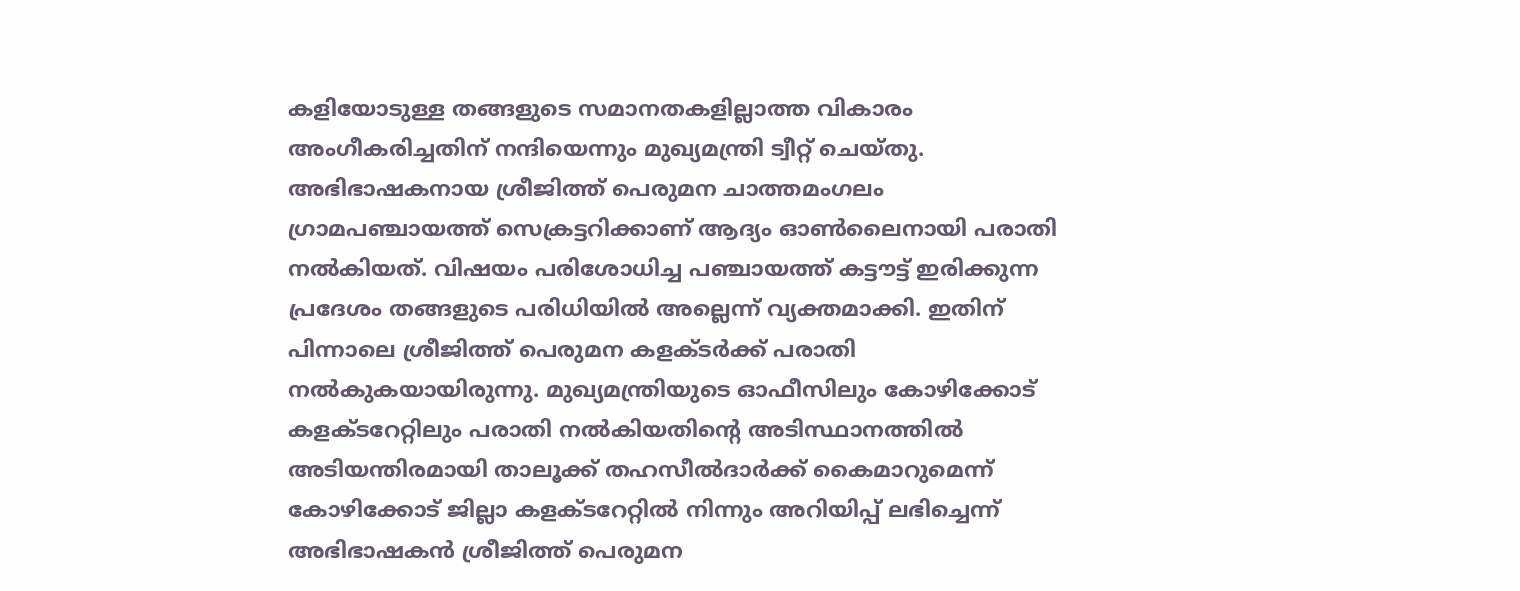കളിയോടുള്ള തങ്ങളുടെ സമാനതകളില്ലാത്ത വികാരം അംഗീകരിച്ചതിന് നന്ദിയെന്നും മുഖ്യമന്ത്രി ട്വീറ്റ് ചെയ്തു. അഭിഭാഷകനായ ശ്രീജിത്ത് പെരുമന ചാത്തമംഗലം ഗ്രാമപഞ്ചായത്ത് സെക്രട്ടറിക്കാണ് ആദ്യം ഓൺലൈനായി പരാതി നൽകിയത്. വിഷയം പരിശോധിച്ച പഞ്ചായത്ത് കട്ടൗട്ട് ഇരിക്കുന്ന പ്രദേശം തങ്ങളുടെ പരിധിയിൽ അല്ലെന്ന് വ്യക്തമാക്കി. ഇതിന് പിന്നാലെ ശ്രീജിത്ത് പെരുമന കളക്ടർക്ക് പരാതി നൽകുകയായിരുന്നു. മുഖ്യമന്ത്രിയുടെ ഓഫീസിലും കോഴിക്കോട് കളക്ടറേറ്റിലും പരാതി നൽകിയതിന്റെ അടിസ്ഥാനത്തിൽ അടിയന്തിരമായി താലൂക്ക് തഹസീൽദാർക്ക് കൈമാറുമെന്ന് കോഴിക്കോട് ജില്ലാ കളക്ടറേറ്റിൽ നിന്നും അറിയിപ്പ് ലഭിച്ചെന്ന് അഭിഭാഷകൻ ശ്രീജിത്ത് പെരുമന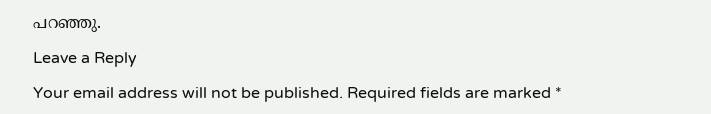പറഞ്ഞു.

Leave a Reply

Your email address will not be published. Required fields are marked *